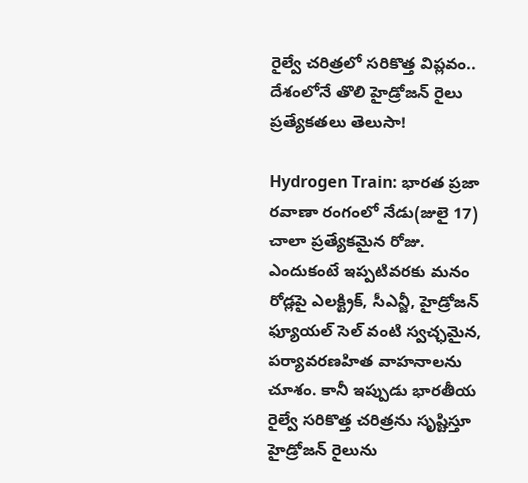రైల్వే చరిత్రలో సరికొత్త విప్లవం.. దేశంలోనే తొలి హైడ్రోజన్ రైలు ప్రత్యేకతలు తెలుసా!

Hydrogen Train: భారత ప్రజా రవాణా రంగంలో నేడు(జులై 17) చాలా ప్రత్యేకమైన రోజు. ఎందుకంటే ఇప్పటివరకు మనం రోడ్లపై ఎలక్ట్రిక్, సీఎన్జీ, హైడ్రోజన్ ఫ్యూయల్ సెల్ వంటి స్వచ్ఛమైన, పర్యావరణహిత వాహనాలను చూశం. కానీ ఇప్పుడు భారతీయ రైల్వే సరికొత్త చరిత్రను సృష్టిస్తూ హైడ్రోజన్ రైలును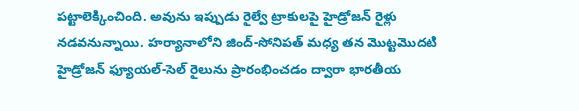పట్టాలెక్కించింది. అవును ఇప్పుడు రైల్వే ట్రాకులపై హైడ్రోజన్ రైళ్లు నడవనున్నాయి. హర్యానాలోని జింద్-సోనిపత్ మధ్య తన మొట్టమొదటి హైడ్రోజన్ ఫ్యూయల్-సెల్ రైలును ప్రారంభించడం ద్వారా భారతీయ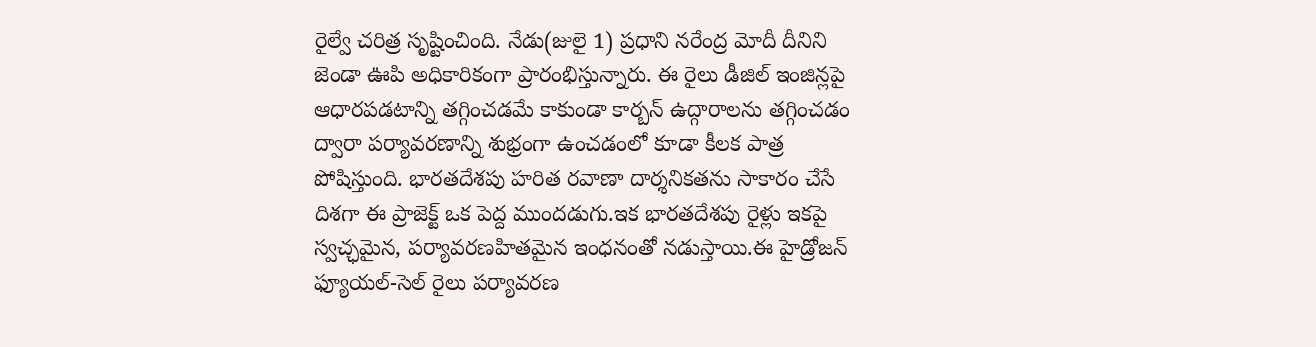రైల్వే చరిత్ర సృష్టించింది. నేడు(జులై 1) ప్రధాని నరేంద్ర మోదీ దీనిని జెండా ఊపి అధికారికంగా ప్రారంభిస్తున్నారు. ఈ రైలు డీజిల్ ఇంజిన్లపై ఆధారపడటాన్ని తగ్గించడమే కాకుండా కార్బన్ ఉద్గారాలను తగ్గించడం ద్వారా పర్యావరణాన్ని శుభ్రంగా ఉంచడంలో కూడా కీలక పాత్ర పోషిస్తుంది. భారతదేశపు హరిత రవాణా దార్శనికతను సాకారం చేసే దిశగా ఈ ప్రాజెక్ట్ ఒక పెద్ద ముందడుగు.ఇక భారతదేశపు రైళ్లు ఇకపై స్వచ్ఛమైన, పర్యావరణహితమైన ఇంధనంతో నడుస్తాయి.ఈ హైడ్రోజన్ ఫ్యూయల్-సెల్ రైలు పర్యావరణ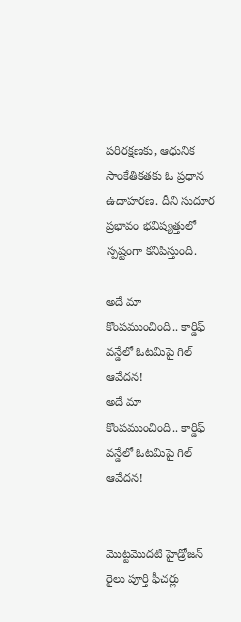పరిరక్షణకు, ఆధునిక సాంకేతికతకు ఓ ప్రధాన ఉదాహరణ. దీని సుదూర ప్రభావం భవిష్యత్తులో స్పష్టంగా కనిపిస్తుంది.

అదే మా కొంపముంచింది.. కార్డిఫ్ వన్డేలో ఓటమిపై గిల్ ఆవేదన!
అదే మా కొంపముంచింది.. కార్డిఫ్ వన్డేలో ఓటమిపై గిల్ ఆవేదన!


మొట్టమొదటి హైడ్రోజన్ రైలు పూర్తి ఫీచర్లు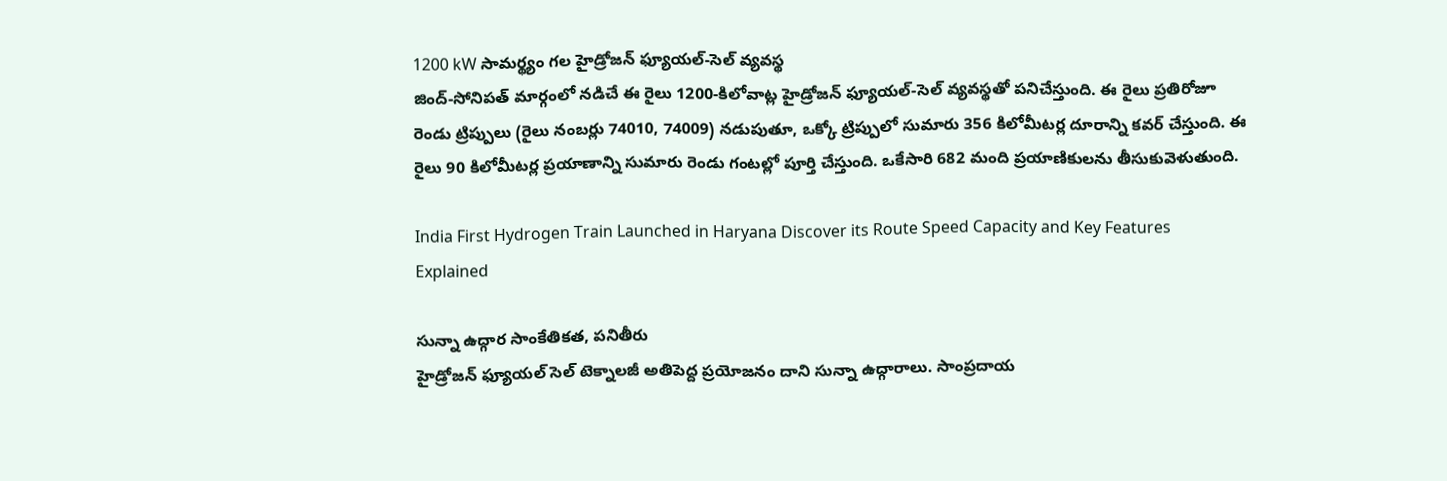1200 kW సామర్థ్యం గల హైడ్రోజన్ ఫ్యూయల్-సెల్ వ్యవస్థ
జింద్-సోనిపత్ మార్గంలో నడిచే ఈ రైలు 1200-కిలోవాట్ల హైడ్రోజన్ ఫ్యూయల్-సెల్ వ్యవస్థతో పనిచేస్తుంది. ఈ రైలు ప్రతిరోజూ రెండు ట్రిప్పులు (రైలు నంబర్లు 74010, 74009) నడుపుతూ, ఒక్కో ట్రిప్పులో సుమారు 356 కిలోమీటర్ల దూరాన్ని కవర్ చేస్తుంది. ఈ రైలు 90 కిలోమీటర్ల ప్రయాణాన్ని సుమారు రెండు గంటల్లో పూర్తి చేస్తుంది. ఒకేసారి 682 మంది ప్రయాణికులను తీసుకువెళుతుంది.

India First Hydrogen Train Launched in Haryana Discover its Route Speed Capacity and Key Features Explained

సున్నా ఉద్గార సాంకేతికత, పనితీరు
హైడ్రోజన్ ఫ్యూయల్ సెల్ టెక్నాలజీ అతిపెద్ద ప్రయోజనం దాని సున్నా ఉద్గారాలు. సాంప్రదాయ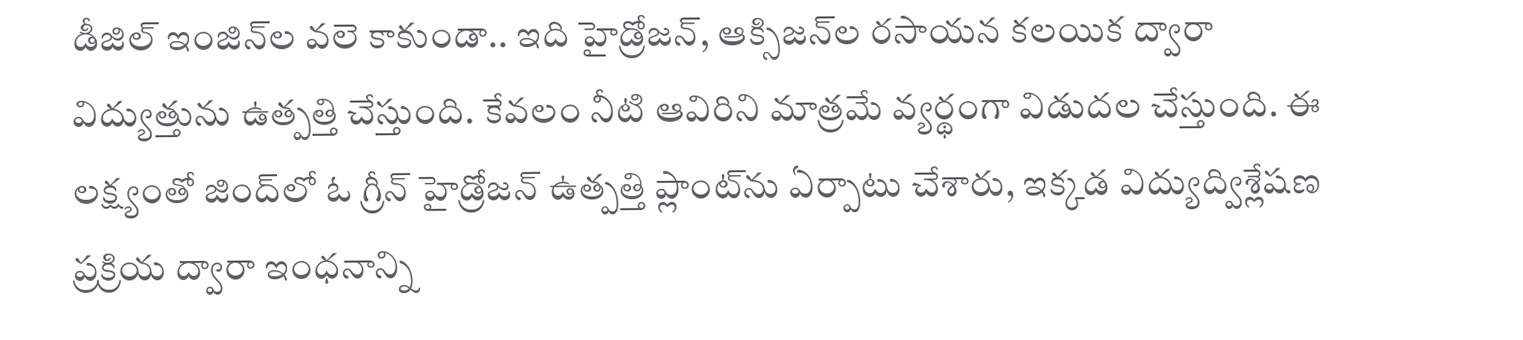డీజిల్ ఇంజిన్‌ల వలె కాకుండా.. ఇది హైడ్రోజన్, ఆక్సిజన్‌ల రసాయన కలయిక ద్వారా విద్యుత్తును ఉత్పత్తి చేస్తుంది. కేవలం నీటి ఆవిరిని మాత్రమే వ్యర్థంగా విడుదల చేస్తుంది. ఈ లక్ష్యంతో జింద్‌లో ఓ గ్రీన్ హైడ్రోజన్ ఉత్పత్తి ప్లాంట్‌ను ఏర్పాటు చేశారు, ఇక్కడ విద్యుద్విశ్లేషణ ప్రక్రియ ద్వారా ఇంధనాన్ని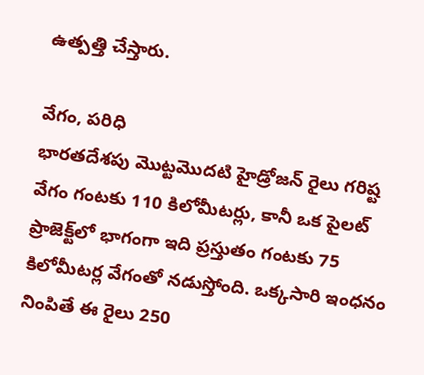ఉత్పత్తి చేస్తారు.

వేగం, పరిధి
భారతదేశపు మొట్టమొదటి హైడ్రోజన్ రైలు గరిష్ట వేగం గంటకు 110 కిలోమీటర్లు, కానీ ఒక పైలట్ ప్రాజెక్ట్‌లో భాగంగా ఇది ప్రస్తుతం గంటకు 75 కిలోమీటర్ల వేగంతో నడుస్తోంది. ఒక్కసారి ఇంధనం నింపితే ఈ రైలు 250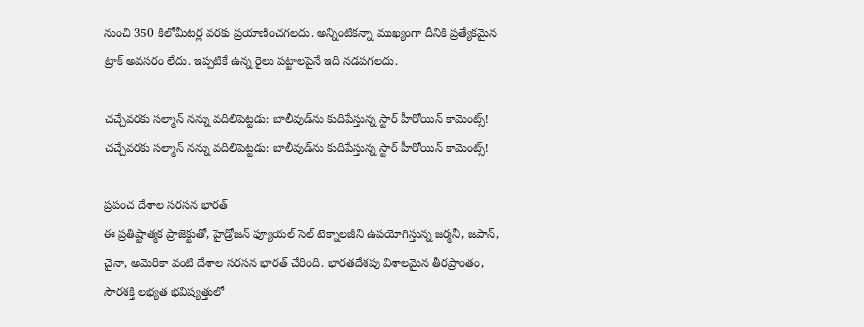నుంచి 350 కిలోమీటర్ల వరకు ప్రయాణించగలదు. అన్నింటికన్నా ముఖ్యంగా దీనికి ప్రత్యేకమైన ట్రాక్ అవసరం లేదు. ఇప్పటికే ఉన్న రైలు పట్టాలపైనే ఇది నడపగలదు.

చచ్చేవరకు సల్మాన్ నన్ను వదిలిపెట్టడు: బాలీవుడ్‌ను కుదిపేస్తున్న స్టార్ హీరోయిన్ కామెంట్స్!
చచ్చేవరకు సల్మాన్ నన్ను వదిలిపెట్టడు: బాలీవుడ్‌ను కుదిపేస్తున్న స్టార్ హీరోయిన్ కామెంట్స్!

ప్రపంచ దేశాల సరసన భారత్
ఈ ప్రతిష్టాత్మక ప్రాజెక్టుతో, హైడ్రోజన్ ఫ్యూయల్ సెల్ టెక్నాలజీని ఉపయోగిస్తున్న జర్మనీ, జపాన్, చైనా, అమెరికా వంటి దేశాల సరసన భారత్ చేరింది. భారతదేశపు విశాలమైన తీరప్రాంతం, సౌరశక్తి లభ్యత భవిష్యత్తులో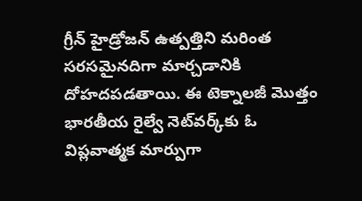గ్రీన్ హైడ్రోజన్ ఉత్పత్తిని మరింత సరసమైనదిగా మార్చడానికి దోహదపడతాయి. ఈ టెక్నాలజీ మొత్తం భారతీయ రైల్వే నెట్‌వర్క్‌కు ఓ విప్లవాత్మక మార్పుగా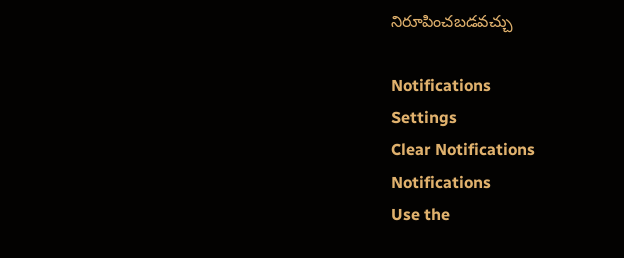నిరూపించబడవచ్చు

Notifications
Settings
Clear Notifications
Notifications
Use the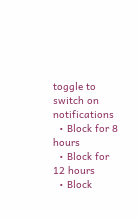toggle to switch on notifications
  • Block for 8 hours
  • Block for 12 hours
  • Block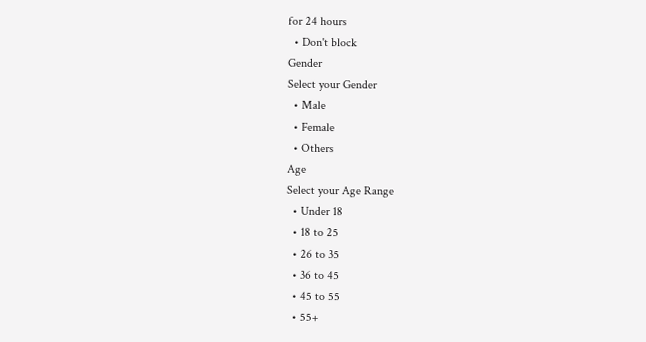for 24 hours
  • Don't block
Gender
Select your Gender
  • Male
  • Female
  • Others
Age
Select your Age Range
  • Under 18
  • 18 to 25
  • 26 to 35
  • 36 to 45
  • 45 to 55
  • 55+